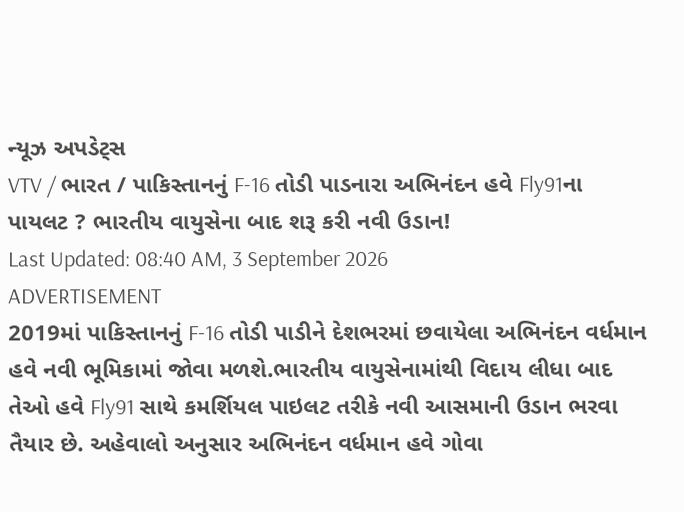ન્યૂઝ અપડેટ્સ
VTV / ભારત / પાકિસ્તાનનું F-16 તોડી પાડનારા અભિનંદન હવે Fly91ના પાયલટ ? ભારતીય વાયુસેના બાદ શરૂ કરી નવી ઉડાન!
Last Updated: 08:40 AM, 3 September 2026
ADVERTISEMENT
2019માં પાકિસ્તાનનું F-16 તોડી પાડીને દેશભરમાં છવાયેલા અભિનંદન વર્ધમાન હવે નવી ભૂમિકામાં જોવા મળશે.ભારતીય વાયુસેનામાંથી વિદાય લીધા બાદ તેઓ હવે Fly91 સાથે કમર્શિયલ પાઇલટ તરીકે નવી આસમાની ઉડાન ભરવા તૈયાર છે. અહેવાલો અનુસાર અભિનંદન વર્ધમાન હવે ગોવા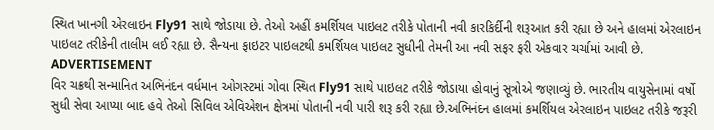સ્થિત ખાનગી એરલાઇન Fly91 સાથે જોડાયા છે. તેઓ અહીં કમર્શિયલ પાઇલટ તરીકે પોતાની નવી કારકિર્દીની શરૂઆત કરી રહ્યા છે અને હાલમાં એરલાઇન પાઇલટ તરીકેની તાલીમ લઈ રહ્યા છે. સૈન્યના ફાઇટર પાઇલટથી કમર્શિયલ પાઇલટ સુધીની તેમની આ નવી સફર ફરી એકવાર ચર્ચામાં આવી છે.
ADVERTISEMENT
વિર ચક્રથી સન્માનિત અભિનંદન વર્ધમાન ઓગસ્ટમાં ગોવા સ્થિત Fly91 સાથે પાઇલટ તરીકે જોડાયા હોવાનું સૂત્રોએ જણાવ્યું છે. ભારતીય વાયુસેનામાં વર્ષો સુધી સેવા આપ્યા બાદ હવે તેઓ સિવિલ એવિએશન ક્ષેત્રમાં પોતાની નવી પારી શરૂ કરી રહ્યા છે.અભિનંદન હાલમાં કમર્શિયલ એરલાઇન પાઇલટ તરીકે જરૂરી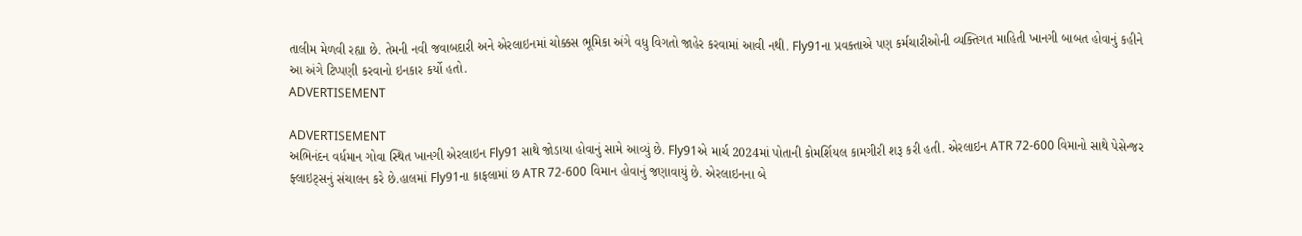તાલીમ મેળવી રહ્યા છે. તેમની નવી જવાબદારી અને એરલાઇનમાં ચોક્કસ ભૂમિકા અંગે વધુ વિગતો જાહેર કરવામાં આવી નથી. Fly91ના પ્રવક્તાએ પણ કર્મચારીઓની વ્યક્તિગત માહિતી ખાનગી બાબત હોવાનું કહીને આ અંગે ટિપ્પણી કરવાનો ઇનકાર કર્યો હતો.
ADVERTISEMENT

ADVERTISEMENT
અભિનંદન વર્ધમાન ગોવા સ્થિત ખાનગી એરલાઇન Fly91 સાથે જોડાયા હોવાનું સામે આવ્યું છે. Fly91એ માર્ચ 2024માં પોતાની કોમર્શિયલ કામગીરી શરૂ કરી હતી. એરલાઇન ATR 72-600 વિમાનો સાથે પેસેન્જર ફ્લાઇટ્સનું સંચાલન કરે છે.હાલમાં Fly91ના કાફલામાં છ ATR 72-600 વિમાન હોવાનું જણાવાયું છે. એરલાઇનના બે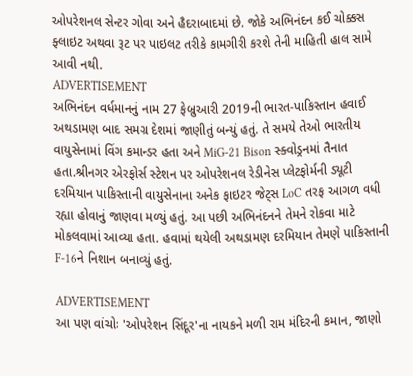ઓપરેશનલ સેન્ટર ગોવા અને હૈદરાબાદમાં છે. જોકે અભિનંદન કઈ ચોક્કસ ફ્લાઇટ અથવા રૂટ પર પાઇલટ તરીકે કામગીરી કરશે તેની માહિતી હાલ સામે આવી નથી.
ADVERTISEMENT
અભિનંદન વર્ધમાનનું નામ 27 ફેબ્રુઆરી 2019ની ભારત-પાકિસ્તાન હવાઈ અથડામણ બાદ સમગ્ર દેશમાં જાણીતું બન્યું હતું. તે સમયે તેઓ ભારતીય વાયુસેનામાં વિંગ કમાન્ડર હતા અને MiG-21 Bison સ્ક્વોડ્રનમાં તૈનાત હતા.શ્રીનગર એરફોર્સ સ્ટેશન પર ઓપરેશનલ રેડીનેસ પ્લેટફોર્મની ડ્યૂટી દરમિયાન પાકિસ્તાની વાયુસેનાના અનેક ફાઇટર જેટ્સ LoC તરફ આગળ વધી રહ્યા હોવાનું જાણવા મળ્યું હતું. આ પછી અભિનંદનને તેમને રોકવા માટે મોકલવામાં આવ્યા હતા. હવામાં થયેલી અથડામણ દરમિયાન તેમણે પાકિસ્તાની F-16ને નિશાન બનાવ્યું હતું.

ADVERTISEMENT
આ પણ વાંચોઃ 'ઓપરેશન સિંદૂર'ના નાયકને મળી રામ મંદિરની કમાન, જાણો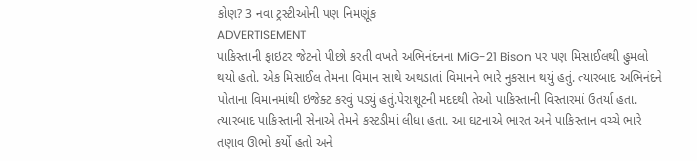કોણ? 3 નવા ટ્રસ્ટીઓની પણ નિમણૂંક
ADVERTISEMENT
પાકિસ્તાની ફાઇટર જેટનો પીછો કરતી વખતે અભિનંદનના MiG-21 Bison પર પણ મિસાઈલથી હુમલો થયો હતો. એક મિસાઈલ તેમના વિમાન સાથે અથડાતાં વિમાનને ભારે નુકસાન થયું હતું. ત્યારબાદ અભિનંદને પોતાના વિમાનમાંથી ઇજેક્ટ કરવું પડ્યું હતું.પેરાશૂટની મદદથી તેઓ પાકિસ્તાની વિસ્તારમાં ઉતર્યા હતા. ત્યારબાદ પાકિસ્તાની સેનાએ તેમને કસ્ટડીમાં લીધા હતા. આ ઘટનાએ ભારત અને પાકિસ્તાન વચ્ચે ભારે તણાવ ઊભો કર્યો હતો અને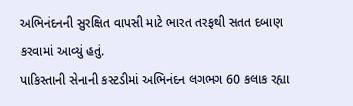અભિનંદનની સુરક્ષિત વાપસી માટે ભારત તરફથી સતત દબાણ કરવામાં આવ્યું હતું.
પાકિસ્તાની સેનાની કસ્ટડીમાં અભિનંદન લગભગ 60 કલાક રહ્યા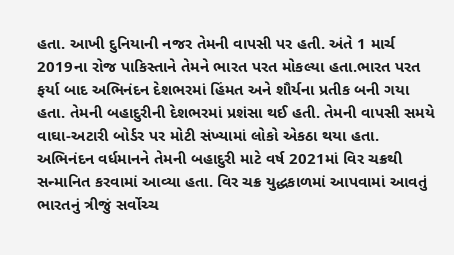હતા. આખી દુનિયાની નજર તેમની વાપસી પર હતી. અંતે 1 માર્ચ 2019ના રોજ પાકિસ્તાને તેમને ભારત પરત મોકલ્યા હતા.ભારત પરત ફર્યા બાદ અભિનંદન દેશભરમાં હિંમત અને શૌર્યના પ્રતીક બની ગયા હતા. તેમની બહાદુરીની દેશભરમાં પ્રશંસા થઈ હતી. તેમની વાપસી સમયે વાઘા-અટારી બોર્ડર પર મોટી સંખ્યામાં લોકો એકઠા થયા હતા.
અભિનંદન વર્ધમાનને તેમની બહાદુરી માટે વર્ષ 2021માં વિર ચક્રથી સન્માનિત કરવામાં આવ્યા હતા. વિર ચક્ર યુદ્ધકાળમાં આપવામાં આવતું ભારતનું ત્રીજું સર્વોચ્ચ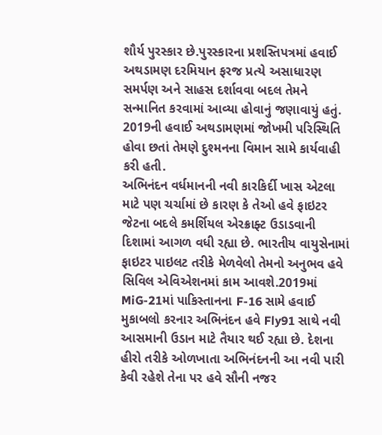શૌર્ય પુરસ્કાર છે.પુરસ્કારના પ્રશસ્તિપત્રમાં હવાઈ અથડામણ દરમિયાન ફરજ પ્રત્યે અસાધારણ સમર્પણ અને સાહસ દર્શાવવા બદલ તેમને સન્માનિત કરવામાં આવ્યા હોવાનું જણાવાયું હતું. 2019ની હવાઈ અથડામણમાં જોખમી પરિસ્થિતિ હોવા છતાં તેમણે દુશ્મનના વિમાન સામે કાર્યવાહી કરી હતી.
અભિનંદન વર્ધમાનની નવી કારકિર્દી ખાસ એટલા માટે પણ ચર્ચામાં છે કારણ કે તેઓ હવે ફાઇટર જેટના બદલે કમર્શિયલ એરક્રાફ્ટ ઉડાડવાની દિશામાં આગળ વધી રહ્યા છે. ભારતીય વાયુસેનામાં ફાઇટર પાઇલટ તરીકે મેળવેલો તેમનો અનુભવ હવે સિવિલ એવિએશનમાં કામ આવશે.2019માં MiG-21માં પાકિસ્તાનના F-16 સામે હવાઈ મુકાબલો કરનાર અભિનંદન હવે Fly91 સાથે નવી આસમાની ઉડાન માટે તૈયાર થઈ રહ્યા છે. દેશના હીરો તરીકે ઓળખાતા અભિનંદનની આ નવી પારી કેવી રહેશે તેના પર હવે સૌની નજર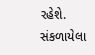રહેશે.
સંકળાયેલા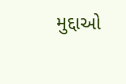મુદ્દાઓ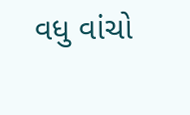વધુ વાંચો